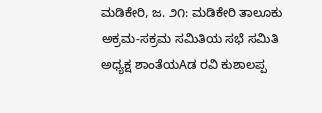ಮಡಿಕೇರಿ, ಜ. ೨೧: ಮಡಿಕೇರಿ ತಾಲೂಕು ಅಕ್ರಮ-ಸಕ್ರಮ ಸಮಿತಿಯ ಸಭೆ ಸಮಿತಿ ಅಧ್ಯಕ್ಷ ಶಾಂತೆಯAಡ ರವಿ ಕುಶಾಲಪ್ಪ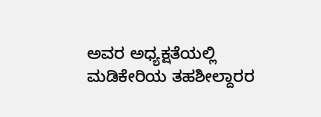ಅವರ ಅಧ್ಯಕ್ಷತೆಯಲ್ಲಿ ಮಡಿಕೇರಿಯ ತಹಶೀಲ್ದಾರರ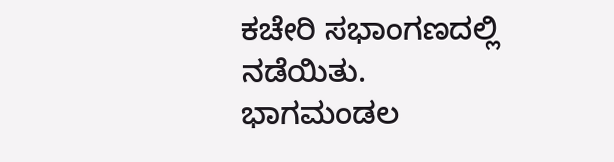ಕಚೇರಿ ಸಭಾಂಗಣದಲ್ಲಿ ನಡೆಯಿತು. ಭಾಗಮಂಡಲ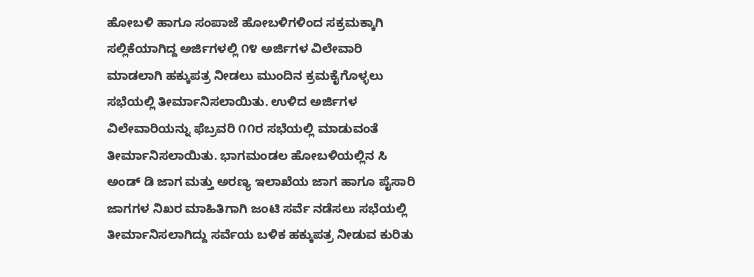ಹೋಬಳಿ ಹಾಗೂ ಸಂಪಾಜೆ ಹೋಬಳಿಗಳಿಂದ ಸಕ್ರಮಕ್ಕಾಗಿ ಸಲ್ಲಿಕೆಯಾಗಿದ್ದ ಅರ್ಜಿಗಳಲ್ಲಿ ೧೪ ಅರ್ಜಿಗಳ ವಿಲೇವಾರಿ ಮಾಡಲಾಗಿ ಹಕ್ಕುಪತ್ರ ನೀಡಲು ಮುಂದಿನ ಕ್ರಮಕೈಗೊಳ್ಳಲು ಸಭೆಯಲ್ಲಿ ತೀರ್ಮಾನಿಸಲಾಯಿತು. ಉಳಿದ ಅರ್ಜಿಗಳ ವಿಲೇವಾರಿಯನ್ನು ಫೆಬ್ರವರಿ ೧೧ರ ಸಭೆಯಲ್ಲಿ ಮಾಡುವಂತೆ ತೀರ್ಮಾನಿಸಲಾಯಿತು. ಭಾಗಮಂಡಲ ಹೋಬಳಿಯಲ್ಲಿನ ಸಿ ಅಂಡ್ ಡಿ ಜಾಗ ಮತ್ತು ಅರಣ್ಯ ಇಲಾಖೆಯ ಜಾಗ ಹಾಗೂ ಪೈಸಾರಿ ಜಾಗಗಳ ನಿಖರ ಮಾಹಿತಿಗಾಗಿ ಜಂಟಿ ಸರ್ವೆ ನಡೆಸಲು ಸಭೆಯಲ್ಲಿ ತೀರ್ಮಾನಿಸಲಾಗಿದ್ದು ಸರ್ವೆಯ ಬಳಿಕ ಹಕ್ಕುಪತ್ರ ನೀಡುವ ಕುರಿತು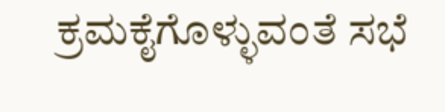ಕ್ರಮಕೈಗೊಳ್ಳುವಂತೆ ಸಭೆ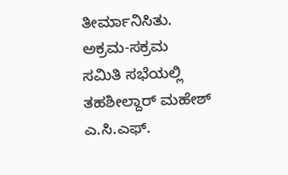ತೀರ್ಮಾನಿಸಿತು. ಅಕ್ರಮ-ಸಕ್ರಮ ಸಮಿತಿ ಸಭೆಯಲ್ಲಿ ತಹಶೀಲ್ದಾರ್ ಮಹೇಶ್ ಎ.ಸಿ.ಎಫ್.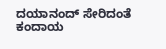ದಯಾನಂದ್ ಸೇರಿದಂತೆ ಕಂದಾಯ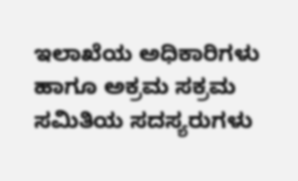ಇಲಾಖೆಯ ಅಧಿಕಾರಿಗಳು ಹಾಗೂ ಅಕ್ರಮ ಸಕ್ರಮ ಸಮಿತಿಯ ಸದಸ್ಯರುಗಳು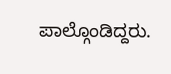ಪಾಲ್ಗೊಂಡಿದ್ದರು.